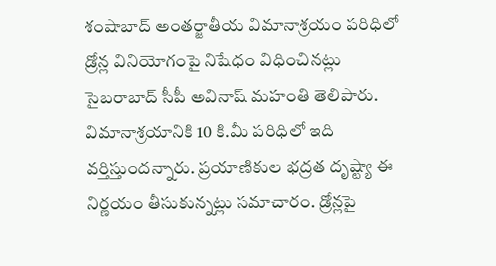శంషాబాద్ అంతర్జాతీయ విమానాశ్రయం పరిధిలో డ్రోన్ల వినియోగంపై నిషేధం విధించినట్లు సైబరాబాద్ సీపీ అవినాష్ మహంతి తెలిపారు. విమానాశ్రయానికి 10 కి.మీ పరిధిలో ఇది వర్తిస్తుందన్నారు. ప్రయాణికుల భద్రత దృష్ట్యా ఈ నిర్ణయం తీసుకున్నట్లు సమాచారం. డ్రోన్లపై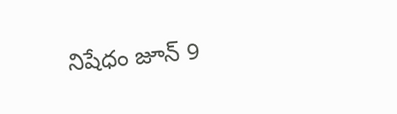నిషేధం జూన్ 9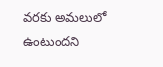వరకు అమలులో ఉంటుందని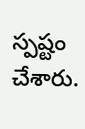స్పష్టం చేశారు.